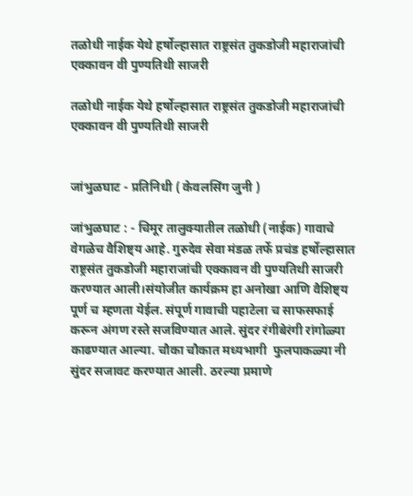तळोधी नाईक येथे हर्षोल्हासात राष्ट्रसंत तुकडोजी महाराजांची एक्कावन वी पुण्यतिथी साजरी

तळोधी नाईक येथे हर्षोल्हासात राष्ट्रसंत तुकडोजी महाराजांची एक्कावन वी पुण्यतिथी साजरी


जांभुळघाट - प्रतिनिधी ( केवलसिंग जुनी )

जांभुळघाट : - चिमूर तालुक्यातील तळोधी (नाईक) गावाचे वेगळेच वैशिष्ट्य आहे. गुरुदेव सेवा मंडळ तर्फे प्रचंड हर्षोल्हासात राष्ट्रसंत तुकडोजी महाराजांची एक्कावन वी पुण्यतिथी साजरी करण्यात आली।संयोजीत कार्यक्रम हा अनोखा आणि वैशिष्ट्य पूर्ण च म्हणता येईल. संपूर्ण गावाची पहाटेला च साफसफाई करून अंगण रस्ते सजविण्यात आले. सुंदर रंगीबेरंगी रांगोळ्या काढण्यात आल्या. चौका चौकात मध्यभागी  फुलपाकळ्या नी सुंदर सजावट करण्यात आली. ठरल्या प्रमाणे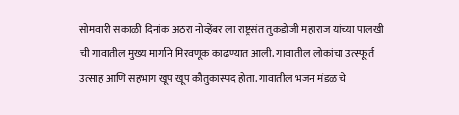सोमवारी सकाळी दिनांक अठरा नोव्हेंबर ला राष्ट्रसंत तुकडोजी महाराज यांच्या पालखी ची गावातील मुख्य मार्गाने मिरवणूक काढण्यात आली. गावातील लोकांचा उत्स्फूर्त उत्साह आणि सहभाग खूप खूप कौतुकास्पद होता. गावातील भजन मंडळ चे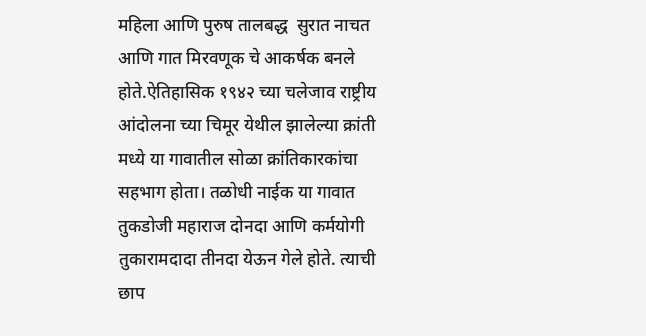महिला आणि पुरुष तालबद्ध  सुरात नाचत आणि गात मिरवणूक चे आकर्षक बनले होते.ऐतिहासिक १९४२ च्या चलेजाव राष्ट्रीय आंदोलना च्या चिमूर येथील झालेल्या क्रांती मध्ये या गावातील सोळा क्रांतिकारकांचा सहभाग होता। तळोधी नाईक या गावात तुकडोजी महाराज दोनदा आणि कर्मयोगी तुकारामदादा तीनदा येऊन गेले होते. त्याची छाप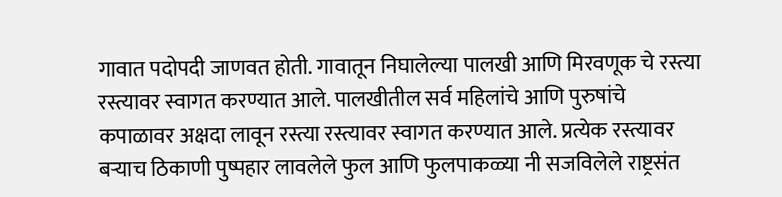गावात पदोपदी जाणवत होती. गावातून निघालेल्या पालखी आणि मिरवणूक चे रस्त्या रस्त्यावर स्वागत करण्यात आले. पालखीतील सर्व महिलांचे आणि पुरुषांचे कपाळावर अक्षदा लावून रस्त्या रस्त्यावर स्वागत करण्यात आले. प्रत्येक रस्त्यावर बऱ्याच ठिकाणी पुष्पहार लावलेले फुल आणि फुलपाकळ्या नी सजविलेले राष्ट्रसंत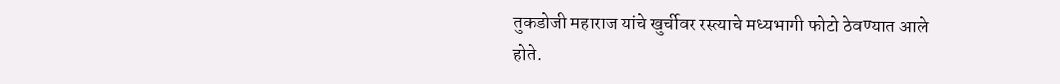तुकडोजी महाराज यांचे खुर्चीवर रस्त्याचे मध्यभागी फोटो ठेवण्यात आले होते.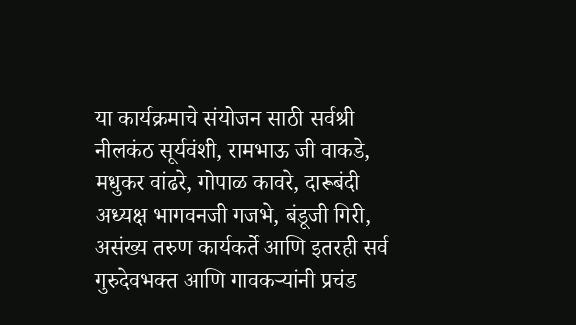या कार्यक्रमाचे संयोजन साठी सर्वश्री नीलकंठ सूर्यवंशी, रामभाऊ जी वाकडे, मधुकर वांढरे, गोपाळ कावरे, दारूबंदी अध्यक्ष भागवनजी गजभे, बंडूजी गिरी, असंख्य तरुण कार्यकर्ते आणि इतरही सर्व गुरुदेवभक्त आणि गावकऱ्यांनी प्रचंड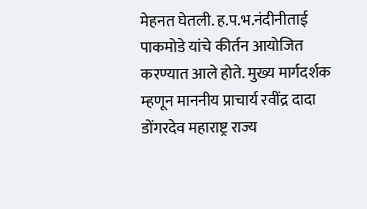मेहनत घेतली. ह.प.भ.नंदीनीताई पाकमोडे यांचे कीर्तन आयोजित करण्यात आले होते. मुख्य मार्गदर्शक म्हणून माननीय प्राचार्य रवींद्र दादा डोंगरदेव महाराष्ट्र राज्य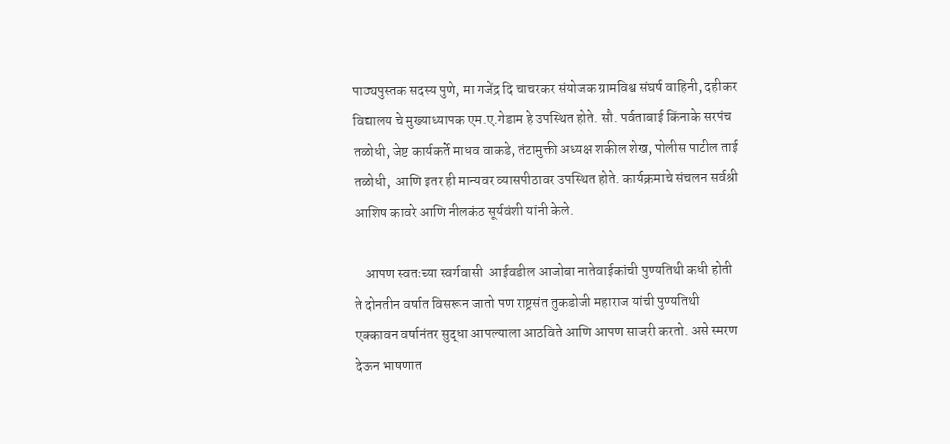पाठ्यपुस्तक सदस्य पुणे, मा गजेंद्र दि चाचरकर संयोजक ग्रामविश्व संघर्ष वाहिनी, दहीकर विद्यालय चे मुख्याध्यापक एम.ए.गेडाम हे उपस्थित होते. सौ. पर्वताबाई किंनाके सरपंच तळोधी, जेष्ट कार्यकर्ते माधव वाकडे, तंटामुक्ती अध्यक्ष शकील शेख, पोलीस पाटील ताई तळोधी,  आणि इतर ही मान्यवर व्यासपीठावर उपस्थित होते. कार्यक्रमाचे संचलन सर्वश्री आशिष कावरे आणि नीलकंठ सूर्यवंशी यांनी केले.

    आपण स्वतःच्या स्वर्गवासी  आईवडील आजोबा नातेवाईकांची पुण्यतिथी कधी होती ते दोनतीन वर्षात विसरून जातो पण राष्ट्रसंत तुकडोजी महाराज यांची पुण्यतिथी एक्कावन वर्षानंतर सुद्धा आपल्याला आठविते आणि आपण साजरी करतो. असे स्मरण देऊन भाषणात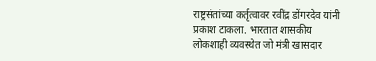राष्ट्रसंतांच्या कर्तृत्वावर रवींद्र डोंगरदेव यांनी प्रकाश टाकला. भारतात शासकीय लोकशाही व्यवस्थेत जो मंत्री खासदार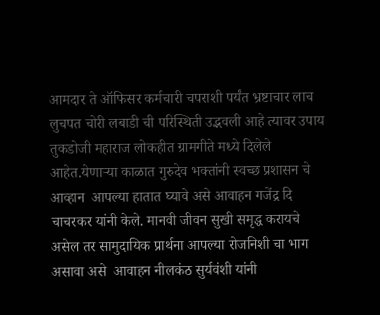आमदार ते ऑफिसर कर्मचारी चपराशी पर्यंत भ्रष्टाचार लाच लुचपत चोरी लबाडी ची परिस्थिती उद्भवली आहे त्यावर उपाय तुकडोजी महाराज लोकहीत ग्रामगीते मध्ये दिलेले आहेत.येणाऱ्या काळात गुरुदेव भक्तांनी स्वच्छ प्रशासन चे आव्हान  आपल्या हातात घ्यावे असे आवाहन गजेंद्र दि चाचरकर यांनी केले. मानवी जीवन सुखी समृद्ध करायचे असेल तर सामुदायिक प्रार्थना आपल्या रोजनिशी चा भाग असावा असे  आवाहन नीलकंठ सुर्यवंशी यांनी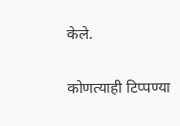केले.

कोणत्याही टिप्पण्‍या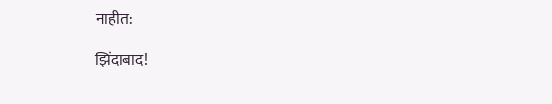नाहीत:

झिंदाबाद!